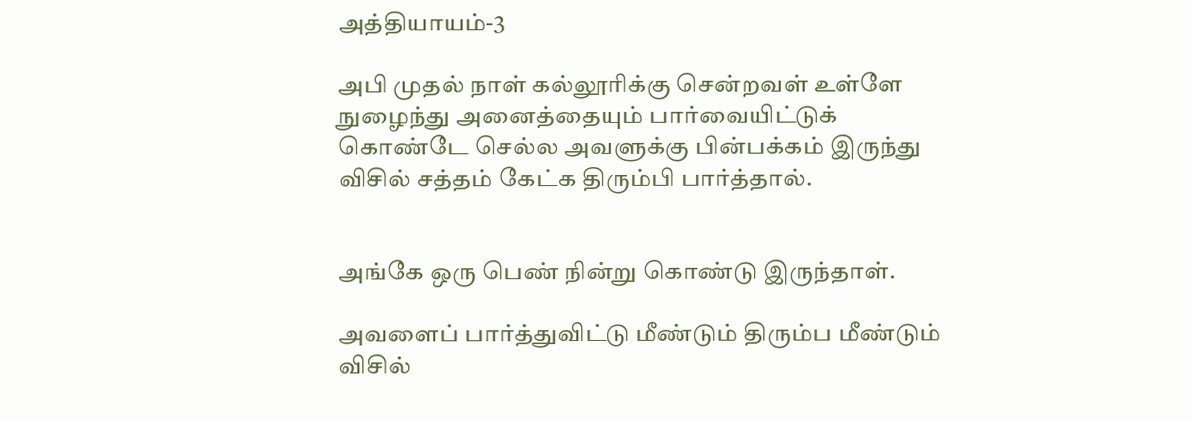அத்தியாயம்-3

அபி முதல் நாள் கல்லூரிக்கு சென்றவள் உள்ளே  நுழைந்து அனைத்தையும் பார்வையிட்டுக் கொண்டே செல்ல அவளுக்கு பின்பக்கம் இருந்து விசில் சத்தம் கேட்க திரும்பி பார்த்தால்.


அங்கே ஒரு பெண் நின்று கொண்டு இருந்தாள்.

அவளைப் பார்த்துவிட்டு மீண்டும் திரும்ப மீண்டும் விசில்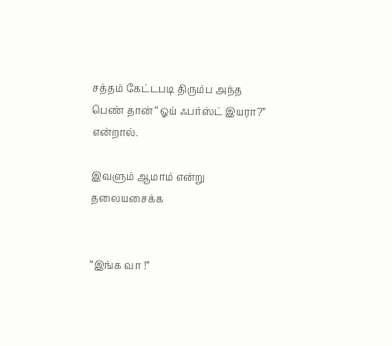சத்தம் கேட்டபடி திரும்ப அந்த பெண் தான் “ஓய் ஃபர்ஸ்ட் இயரா?”  என்றால்.

இவளும் ஆமாம் என்று தலையசைக்க


“இங்க வா !”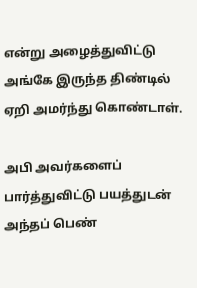என்று அழைத்துவிட்டு அங்கே இருந்த திண்டில் ஏறி அமர்ந்து கொண்டாள்.

அபி அவர்களைப் பார்த்துவிட்டு பயத்துடன் அந்தப் பெண்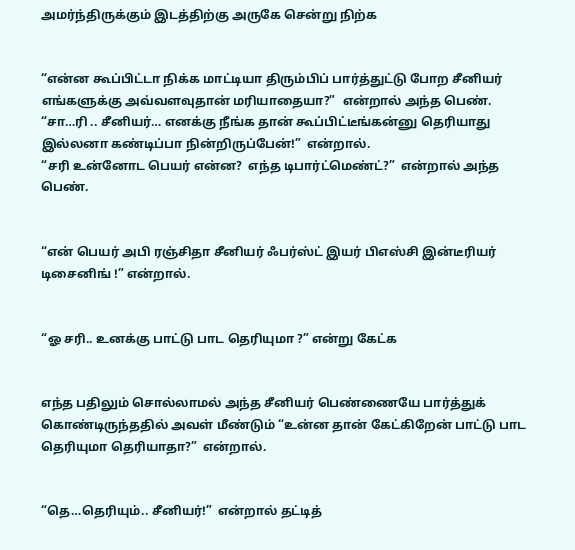அமர்ந்திருக்கும் இடத்திற்கு அருகே சென்று நிற்க


“என்ன கூப்பிட்டா நிக்க மாட்டியா திரும்பிப் பார்த்துட்டு போற சீனியர் எங்களுக்கு அவ்வளவுதான் மரியாதையா?”  என்றால் அந்த பெண்.
“சா…ரி .. சீனியர்… எனக்கு நீங்க தான் கூப்பிட்டீங்கன்னு தெரியாது இல்லனா கண்டிப்பா நின்றிருப்பேன்!”  என்றால்.
“சரி உன்னோட பெயர் என்ன?  எந்த டிபார்ட்மெண்ட்?”  என்றால் அந்த பெண்.


“என் பெயர் அபி ரஞ்சிதா சீனியர் ஃபர்ஸ்ட் இயர் பிஎஸ்சி இன்டீரியர் டிசைனிங் !” என்றால்.


“ஓ சரி.. உனக்கு பாட்டு பாட தெரியுமா ?” என்று கேட்க


எந்த பதிலும் சொல்லாமல் அந்த சீனியர் பெண்ணையே பார்த்துக் கொண்டிருந்ததில் அவள் மீண்டும் “உன்ன தான் கேட்கிறேன் பாட்டு பாட தெரியுமா தெரியாதா?”  என்றால்.


“தெ…தெரியும்.. சீனியர்!”  என்றால் தட்டித்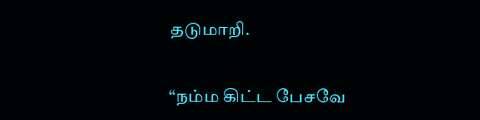தடுமாறி.


“நம்ம கிட்ட பேசவே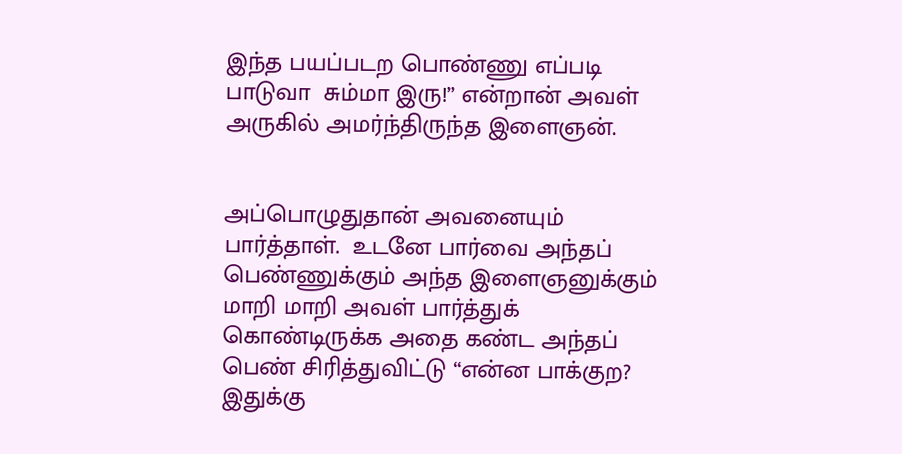இந்த பயப்படற பொண்ணு எப்படி பாடுவா  சும்மா இரு!” என்றான் அவள் அருகில் அமர்ந்திருந்த இளைஞன்.


அப்பொழுதுதான் அவனையும் பார்த்தாள்.  உடனே பார்வை அந்தப் பெண்ணுக்கும் அந்த இளைஞனுக்கும் மாறி மாறி அவள் பார்த்துக் கொண்டிருக்க அதை கண்ட அந்தப் பெண் சிரித்துவிட்டு “என்ன பாக்குற? இதுக்கு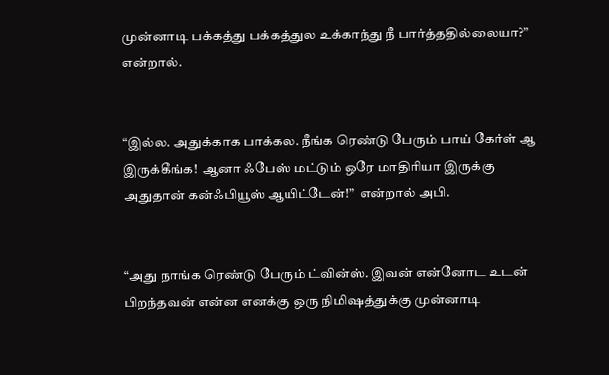முன்னாடி பக்கத்து பக்கத்துல உக்காந்து நீ பார்த்ததில்லையா?”  என்றால்.


“இல்ல. அதுக்காக பாக்கல. நீங்க ரெண்டு பேரும் பாய் கேர்ள் ஆ இருக்கீங்க!  ஆனா ஃபேஸ் மட்டும் ஒரே மாதிரியா இருக்கு அதுதான் கன்ஃபியூஸ் ஆயிட்டேன்!”  என்றால் அபி.


“அது நாங்க ரெண்டு பேரும் ட்வின்ஸ். இவன் என்னோட உடன் பிறந்தவன் என்ன எனக்கு ஒரு நிமிஷத்துக்கு முன்னாடி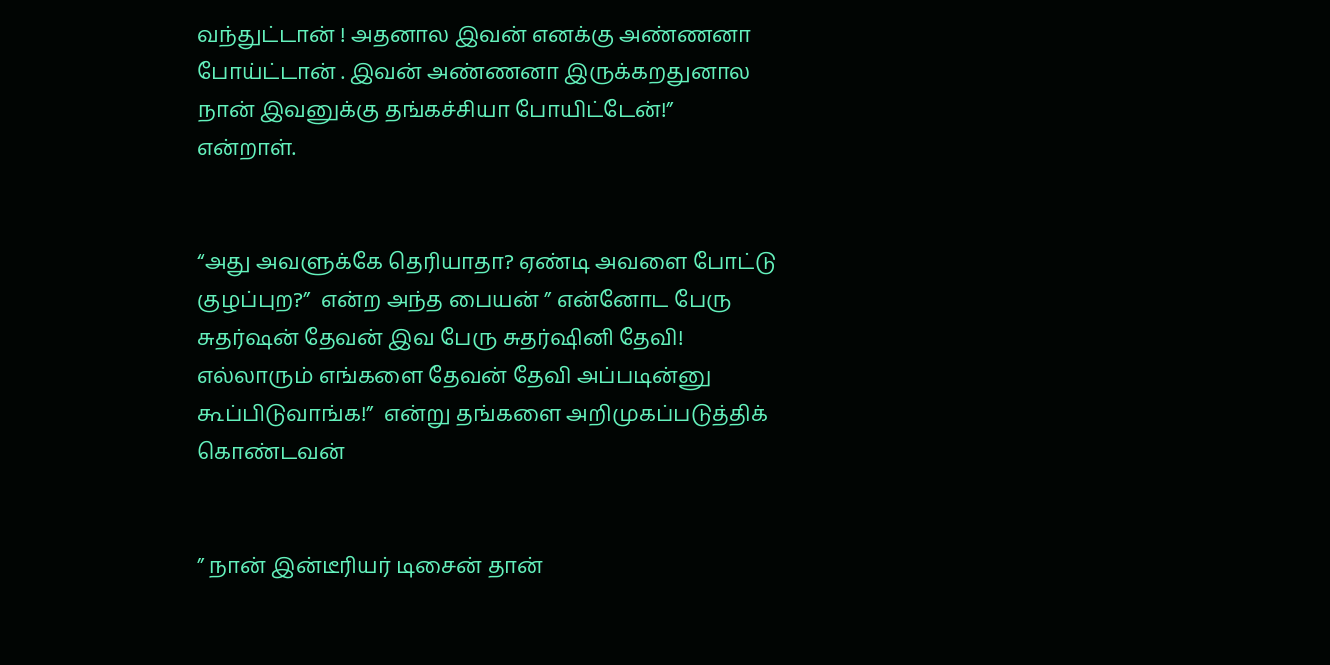வந்துட்டான் ! அதனால இவன் எனக்கு அண்ணனா போய்ட்டான் . இவன் அண்ணனா இருக்கறதுனால நான் இவனுக்கு தங்கச்சியா போயிட்டேன்!”  என்றாள்.


“அது அவளுக்கே தெரியாதா? ஏண்டி அவளை போட்டு குழப்புற?”  என்ற அந்த பையன் ” என்னோட பேரு சுதர்ஷன் தேவன் இவ பேரு சுதர்ஷினி தேவி! எல்லாரும் எங்களை தேவன் தேவி அப்படின்னு கூப்பிடுவாங்க!”  என்று தங்களை அறிமுகப்படுத்திக் கொண்டவன்


” நான் இன்டீரியர் டிசைன் தான்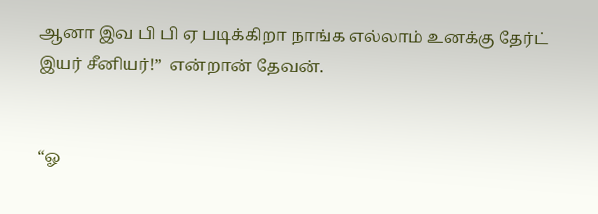ஆனா இவ பி பி ஏ படிக்கிறா நாங்க எல்லாம் உனக்கு தேர்ட் இயர் சீனியர்!”  என்றான் தேவன்.


“ஓ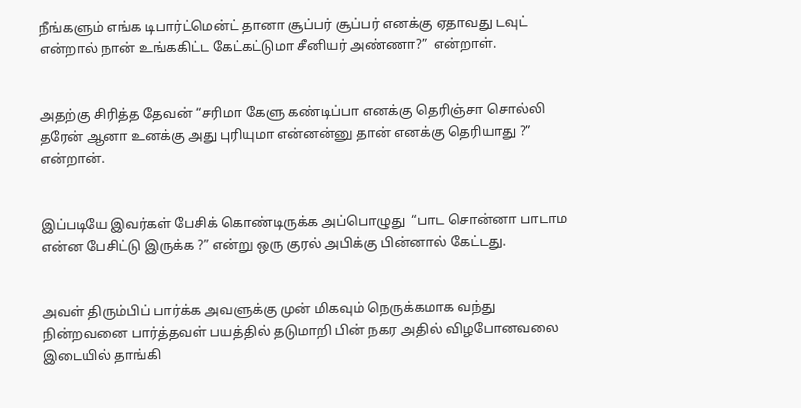நீங்களும் எங்க டிபார்ட்மென்ட் தானா சூப்பர் சூப்பர் எனக்கு ஏதாவது டவுட் என்றால் நான் உங்ககிட்ட கேட்கட்டுமா சீனியர் அண்ணா?”  என்றாள்.


அதற்கு சிரித்த தேவன் “சரிமா கேளு கண்டிப்பா எனக்கு தெரிஞ்சா சொல்லி தரேன் ஆனா உனக்கு அது புரியுமா என்னன்னு தான் எனக்கு தெரியாது ?” என்றான்.


இப்படியே இவர்கள் பேசிக் கொண்டிருக்க அப்பொழுது  “பாட சொன்னா பாடாம என்ன பேசிட்டு இருக்க ?” என்று ஒரு குரல் அபிக்கு பின்னால் கேட்டது.


அவள் திரும்பிப் பார்க்க அவளுக்கு முன் மிகவும் நெருக்கமாக வந்து நின்றவனை பார்த்தவள் பயத்தில் தடுமாறி பின் நகர அதில் விழபோனவலை இடையில் தாங்கி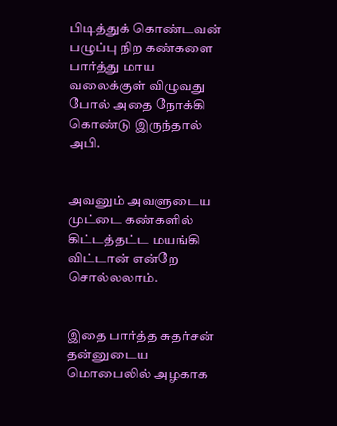பிடித்துக் கொண்டவன் பழுப்பு நிற கண்களை பார்த்து மாய வலைக்குள் விழுவது போல் அதை நோக்கி கொண்டு இருந்தால் அபி.


அவனும் அவளுடைய முட்டை கண்களில் கிட்டத்தட்ட மயங்கி விட்டான் என்றே சொல்லலாம்.


இதை பார்த்த சுதர்சன் தன்னுடைய மொபைலில் அழகாக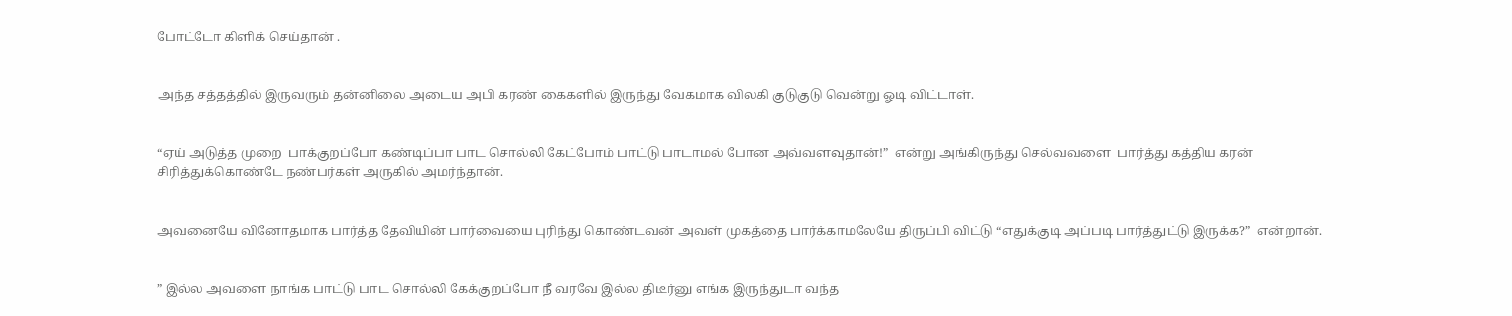போட்டோ கிளிக் செய்தான் .


அந்த சத்தத்தில் இருவரும் தன்னிலை அடைய அபி கரண் கைகளில் இருந்து வேகமாக விலகி குடுகுடு வென்று ஓடி விட்டாள்.


“ஏய் அடுத்த முறை  பாக்குறப்போ கண்டிப்பா பாட சொல்லி கேட்போம் பாட்டு பாடாமல் போன அவ்வளவுதான்!”  என்று அங்கிருந்து செல்வவளை  பார்த்து கத்திய கரன் சிரித்துக்கொண்டே நண்பர்கள் அருகில் அமர்ந்தான்.


அவனையே வினோதமாக பார்த்த தேவியின் பார்வையை புரிந்து கொண்டவன் அவள் முகத்தை பார்க்காமலேயே திருப்பி விட்டு “எதுக்குடி அப்படி பார்த்துட்டு இருக்க?”  என்றான்.


” இல்ல அவளை நாங்க பாட்டு பாட சொல்லி கேக்குறப்போ நீ வரவே இல்ல திடீர்னு எங்க இருந்துடா வந்த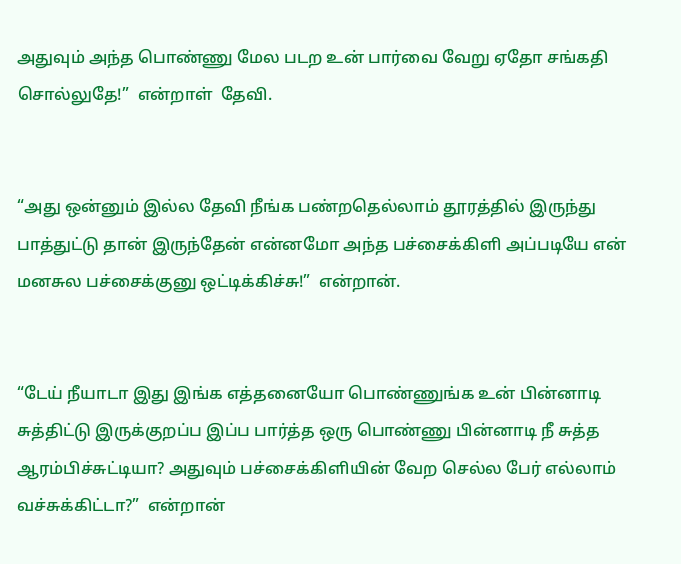அதுவும் அந்த பொண்ணு மேல படற உன் பார்வை வேறு ஏதோ சங்கதி சொல்லுதே!”  என்றாள்  தேவி.


“அது ஒன்னும் இல்ல தேவி நீங்க பண்றதெல்லாம் தூரத்தில் இருந்து பாத்துட்டு தான் இருந்தேன் என்னமோ அந்த பச்சைக்கிளி அப்படியே என் மனசுல பச்சைக்குனு ஒட்டிக்கிச்சு!”  என்றான்.


“டேய் நீயாடா இது இங்க எத்தனையோ பொண்ணுங்க உன் பின்னாடி சுத்திட்டு இருக்குறப்ப இப்ப பார்த்த ஒரு பொண்ணு பின்னாடி நீ சுத்த ஆரம்பிச்சுட்டியா? அதுவும் பச்சைக்கிளியின் வேற செல்ல பேர் எல்லாம் வச்சுக்கிட்டா?”  என்றான்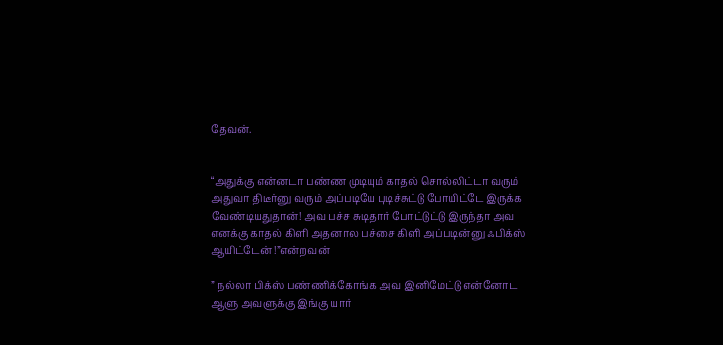தேவன்.


“அதுக்கு என்னடா பண்ண முடியும் காதல் சொல்லிட்டா வரும் அதுவா திடீர்னு வரும் அப்படியே புடிச்சுட்டு போயிட்டே இருக்க வேண்டியதுதான்! அவ பச்ச சுடிதார் போட்டுட்டு இருந்தா அவ எனக்கு காதல் கிளி அதனால பச்சை கிளி அப்படின்னு ஃபிக்ஸ் ஆயிட்டேன் !”என்றவன்

” நல்லா பிக்ஸ் பண்ணிக்கோங்க அவ இனிமேட்டு என்னோட ஆளு அவளுக்கு இங்கு யார்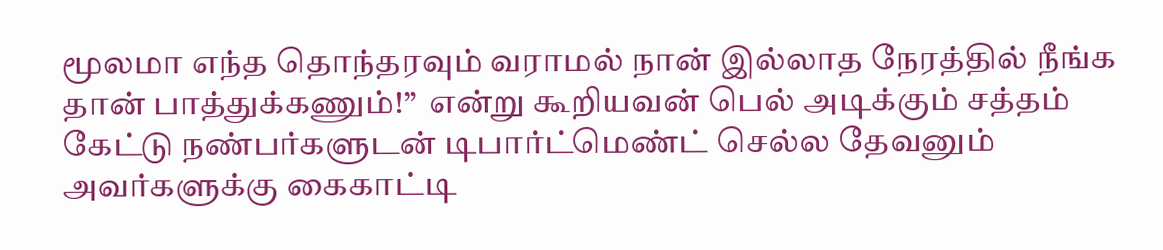மூலமா எந்த தொந்தரவும் வராமல் நான் இல்லாத நேரத்தில் நீங்க தான் பாத்துக்கணும்!”  என்று கூறியவன் பெல் அடிக்கும் சத்தம் கேட்டு நண்பர்களுடன் டிபார்ட்மெண்ட் செல்ல தேவனும் அவர்களுக்கு கைகாட்டி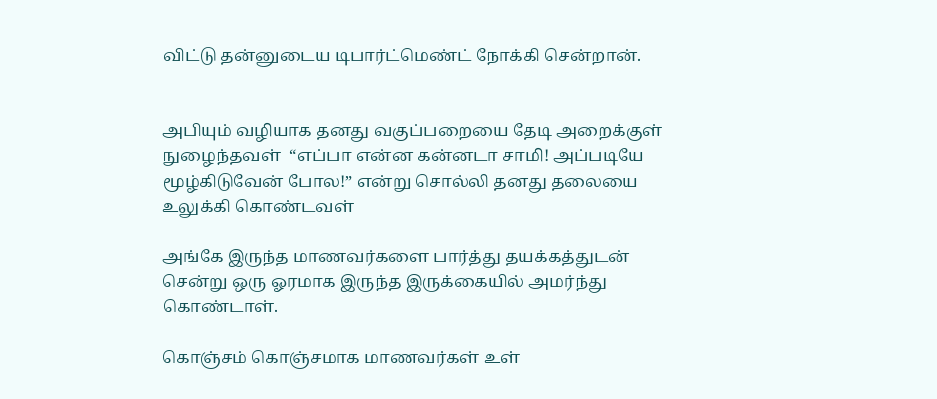விட்டு தன்னுடைய டிபார்ட்மெண்ட் நோக்கி சென்றான்.


அபியும் வழியாக தனது வகுப்பறையை தேடி அறைக்குள் நுழைந்தவள்  “எப்பா என்ன கன்னடா சாமி! அப்படியே மூழ்கிடுவேன் போல!” என்று சொல்லி தனது தலையை உலுக்கி கொண்டவள்

அங்கே இருந்த மாணவர்களை பார்த்து தயக்கத்துடன் சென்று ஒரு ஓரமாக இருந்த இருக்கையில் அமர்ந்து கொண்டாள்.

கொஞ்சம் கொஞ்சமாக மாணவர்கள் உள்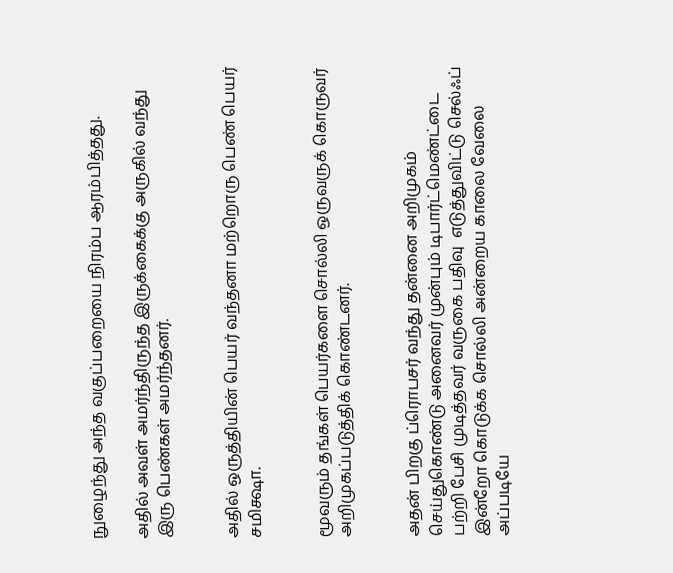நுழைந்து அந்த வகுப்பறையை நிரம்ப ஆரம்பித்தது.

அதில் அவள் அமர்ந்திருந்த இருக்கைக்கு அருகில் வந்து இரு பெண்கள் அமர்ந்தனர்.


அதில் ஒருத்தியின் பெயர் வந்தனா மற்றொரு பெண் பெயர் சமிக்ஷா.


மூவரும் தங்கள் பெயர்களை சொல்லி ஒருவருக் கொருவர் அறிமுகப்படுத்திக் கொண்டனர்.


அதன் பிறகு ப்ரொபசர் வந்து தன்னை அறிமுகம் செய்துகொண்டு அனைவர் முன்பும் டிபார்ட்மெண்ட்டை பற்றி பேசி முடித்தவர் வருகை பதிவு  எடுத்துவிட்டு செல்ஃப் இன்றோ கொடுக்க சொல்லி அன்றைய காலை வேலை அப்படியே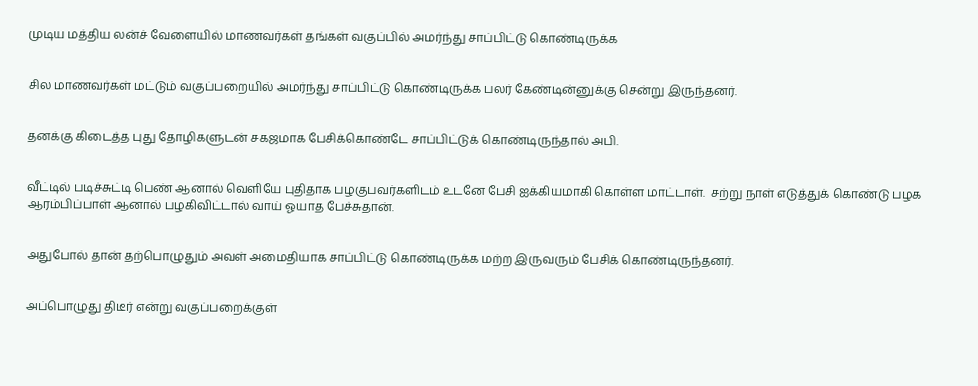முடிய மத்திய லன்ச் வேளையில் மாணவர்கள் தங்கள் வகுப்பில் அமர்ந்து சாப்பிட்டு கொண்டிருக்க


சில மாணவர்கள் மட்டும் வகுப்பறையில் அமர்ந்து சாப்பிட்டு கொண்டிருக்க பலர் கேண்டின்னுக்கு சென்று இருந்தனர்.


தனக்கு கிடைத்த புது தோழிகளுடன் சகஜமாக பேசிக்கொண்டே சாப்பிட்டுக் கொண்டிருந்தால் அபி.


வீட்டில் படிச்சுட்டி பெண் ஆனால் வெளியே புதிதாக பழகுபவர்களிடம் உடனே பேசி ஐக்கியமாகி கொள்ள மாட்டாள்.  சற்று நாள் எடுத்துக் கொண்டு பழக ஆரம்பிப்பாள் ஆனால் பழகிவிட்டால் வாய் ஓயாத பேச்சுதான்.


அதுபோல் தான் தற்பொழுதும் அவள் அமைதியாக சாப்பிட்டு கொண்டிருக்க மற்ற இருவரும் பேசிக் கொண்டிருந்தனர்.


அப்பொழுது திடீர் என்று வகுப்பறைக்குள்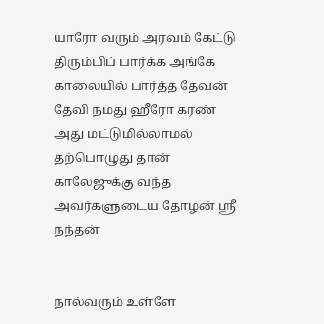யாரோ வரும் அரவம் கேட்டு திரும்பிப் பார்க்க அங்கே காலையில் பார்த்த தேவன் தேவி நமது ஹீரோ கரண்  அது மட்டுமில்லாமல்  தற்பொழுது தான் காலேஜுக்கு வந்த அவர்களுடைய தோழன் ஸ்ரீ நந்தன்


நால்வரும் உள்ளே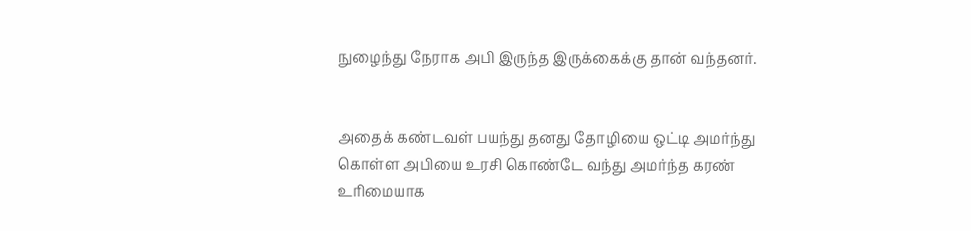நுழைந்து நேராக அபி இருந்த இருக்கைக்கு தான் வந்தனர்.


அதைக் கண்டவள் பயந்து தனது தோழியை ஒட்டி அமர்ந்து கொள்ள அபியை உரசி கொண்டே வந்து அமர்ந்த கரண்  உரிமையாக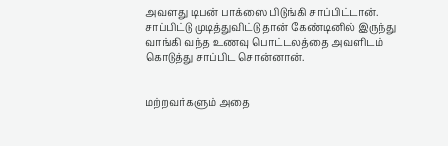அவளது டிபன் பாக்ஸை பிடுங்கி சாப்பிட்டான்.  சாப்பிட்டு முடித்துவிட்டு தான் கேண்டினில் இருந்து வாங்கி வந்த உணவு பொட்டலத்தை அவளிடம்  கொடுத்து சாப்பிட சொன்னான்.


மற்றவர்களும் அதை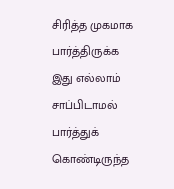சிரித்த முகமாக பார்த்திருக்க இது எல்லாம் சாப்பிடாமல் பார்த்துக் கொண்டிருந்த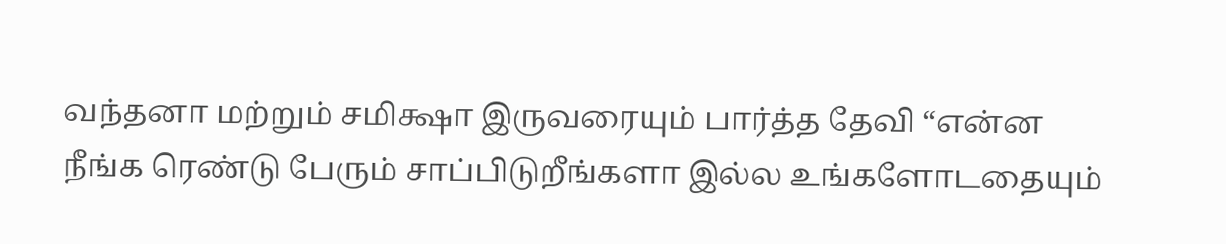வந்தனா மற்றும் சமிக்ஷா இருவரையும் பார்த்த தேவி “என்ன நீங்க ரெண்டு பேரும் சாப்பிடுறீங்களா இல்ல உங்களோடதையும்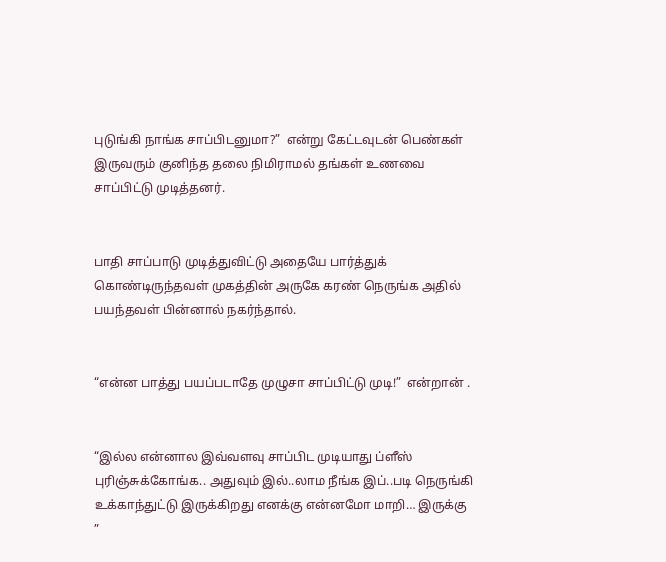புடுங்கி நாங்க சாப்பிடனுமா?”  என்று கேட்டவுடன் பெண்கள் இருவரும் குனிந்த தலை நிமிராமல் தங்கள் உணவை சாப்பிட்டு முடித்தனர்.


பாதி சாப்பாடு முடித்துவிட்டு அதையே பார்த்துக் கொண்டிருந்தவள் முகத்தின் அருகே கரண் நெருங்க அதில் பயந்தவள் பின்னால் நகர்ந்தால்.


“என்ன பாத்து பயப்படாதே முழுசா சாப்பிட்டு முடி!”  என்றான் .


“இல்ல என்னால இவ்வளவு சாப்பிட முடியாது ப்ளீஸ் புரிஞ்சுக்கோங்க.. அதுவும் இல்..லாம நீங்க இப்..படி நெருங்கி உக்காந்துட்டு இருக்கிறது எனக்கு என்னமோ மாறி… இருக்கு ”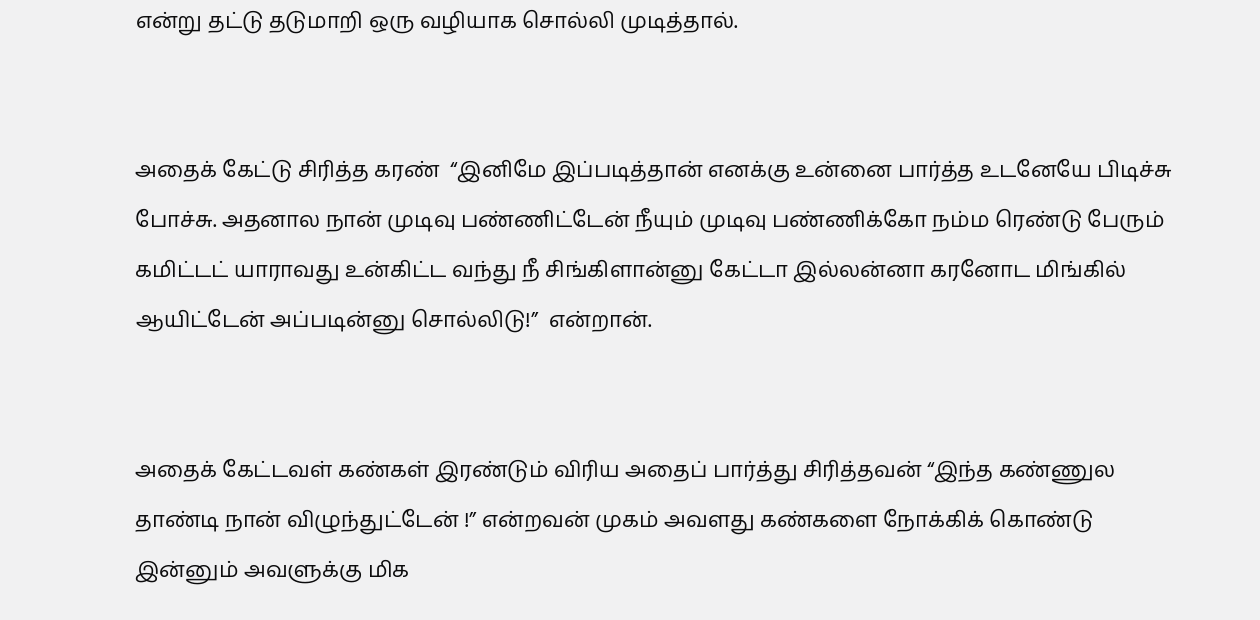என்று தட்டு தடுமாறி ஒரு வழியாக சொல்லி முடித்தால்.


அதைக் கேட்டு சிரித்த கரண்  “இனிமே இப்படித்தான் எனக்கு உன்னை பார்த்த உடனேயே பிடிச்சு போச்சு. அதனால நான் முடிவு பண்ணிட்டேன் நீயும் முடிவு பண்ணிக்கோ நம்ம ரெண்டு பேரும் கமிட்டட் யாராவது உன்கிட்ட வந்து நீ சிங்கிளான்னு கேட்டா இல்லன்னா கரனோட மிங்கில் ஆயிட்டேன் அப்படின்னு சொல்லிடு!”  என்றான்.


அதைக் கேட்டவள் கண்கள் இரண்டும் விரிய அதைப் பார்த்து சிரித்தவன் “இந்த கண்ணுல தாண்டி நான் விழுந்துட்டேன் !” என்றவன் முகம் அவளது கண்களை நோக்கிக் கொண்டு இன்னும் அவளுக்கு மிக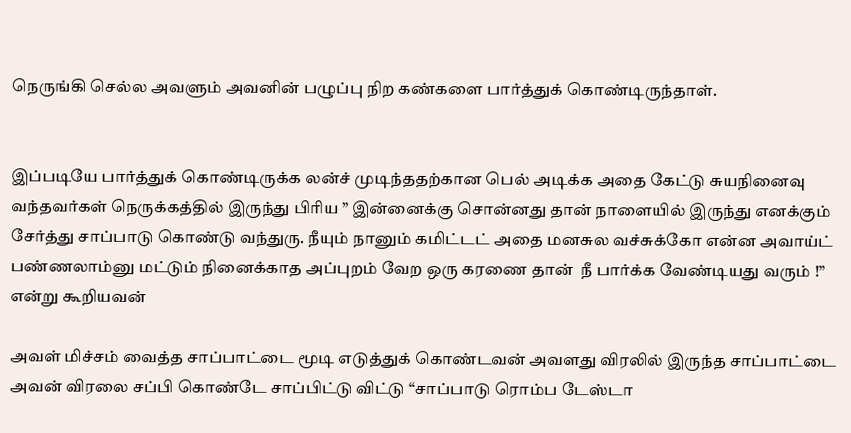நெருங்கி செல்ல அவளும் அவனின் பழுப்பு நிற கண்களை பார்த்துக் கொண்டிருந்தாள்.


இப்படியே பார்த்துக் கொண்டிருக்க லன்ச் முடிந்ததற்கான பெல் அடிக்க அதை கேட்டு சுயநினைவு வந்தவர்கள் நெருக்கத்தில் இருந்து பிரிய ” இன்னைக்கு சொன்னது தான் நாளையில் இருந்து எனக்கும் சேர்த்து சாப்பாடு கொண்டு வந்துரு. நீயும் நானும் கமிட்டட் அதை மனசுல வச்சுக்கோ என்ன அவாய்ட் பண்ணலாம்னு மட்டும் நினைக்காத அப்புறம் வேற ஒரு கரணை தான்  நீ பார்க்க வேண்டியது வரும் !” என்று கூறியவன்

அவள் மிச்சம் வைத்த சாப்பாட்டை மூடி எடுத்துக் கொண்டவன் அவளது விரலில் இருந்த சாப்பாட்டை அவன் விரலை சப்பி கொண்டே சாப்பிட்டு விட்டு “சாப்பாடு ரொம்ப டேஸ்டா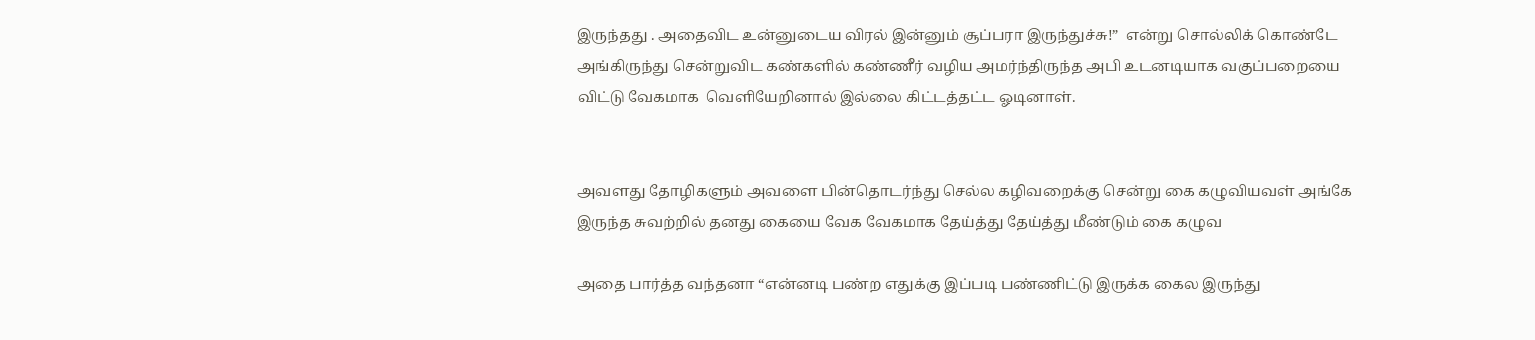இருந்தது . அதைவிட உன்னுடைய விரல் இன்னும் சூப்பரா இருந்துச்சு!”  என்று சொல்லிக் கொண்டே அங்கிருந்து சென்றுவிட கண்களில் கண்ணீர் வழிய அமர்ந்திருந்த அபி உடனடியாக வகுப்பறையை விட்டு வேகமாக  வெளியேறினால் இல்லை கிட்டத்தட்ட ஓடினாள்.


அவளது தோழிகளும் அவளை பின்தொடர்ந்து செல்ல கழிவறைக்கு சென்று கை கழுவியவள் அங்கே இருந்த சுவற்றில் தனது கையை வேக வேகமாக தேய்த்து தேய்த்து மீண்டும் கை கழுவ

அதை பார்த்த வந்தனா “என்னடி பண்ற எதுக்கு இப்படி பண்ணிட்டு இருக்க கைல இருந்து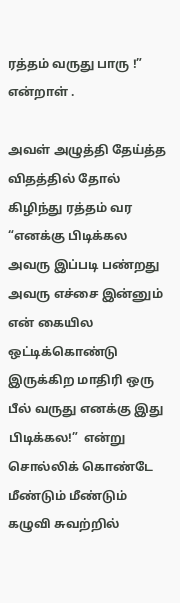ரத்தம் வருது பாரு !” என்றாள் .

அவள் அழுத்தி தேய்த்த விதத்தில் தோல் கிழிந்து ரத்தம் வர “எனக்கு பிடிக்கல அவரு இப்படி பண்றது அவரு எச்சை இன்னும் என் கையில ஒட்டிக்கொண்டு இருக்கிற மாதிரி ஒரு பீல் வருது எனக்கு இது பிடிக்கல!”  என்று சொல்லிக் கொண்டே மீண்டும் மீண்டும்  கழுவி சுவற்றில்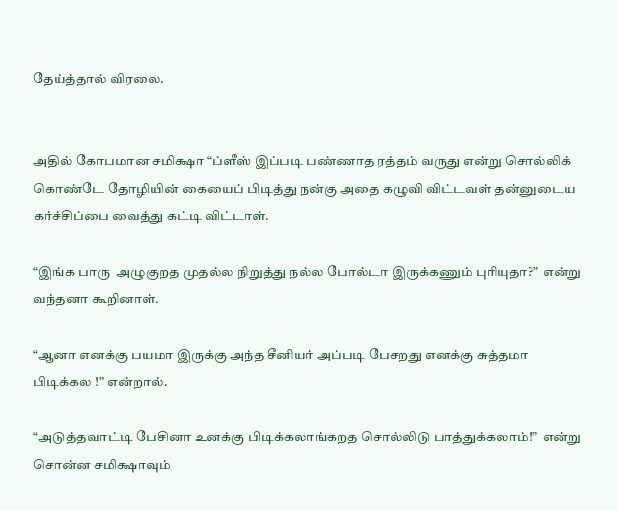தேய்த்தால் விரலை.


அதில் கோபமான சமிக்ஷா “ப்ளீஸ் இப்படி பண்ணாத ரத்தம் வருது என்று சொல்லிக் கொண்டே தோழியின் கையைப் பிடித்து நன்கு அதை கழுவி விட்டவள் தன்னுடைய  கர்ச்சிப்பை வைத்து கட்டி விட்டாள்.

“இங்க பாரு  அழுகுறத முதல்ல நிறுத்து நல்ல போல்டா இருக்கணும் புரியுதா?”  என்று வந்தனா கூறினாள்.

“ஆனா எனக்கு பயமா இருக்கு அந்த சீனியர் அப்படி பேசறது எனக்கு சுத்தமா பிடிக்கல !” என்றால்.

“அடுத்தவாட்டி பேசினா உனக்கு பிடிக்கலாங்கறத சொல்லிடு பாத்துக்கலாம்!”  என்று சொன்ன சமிக்ஷாவும்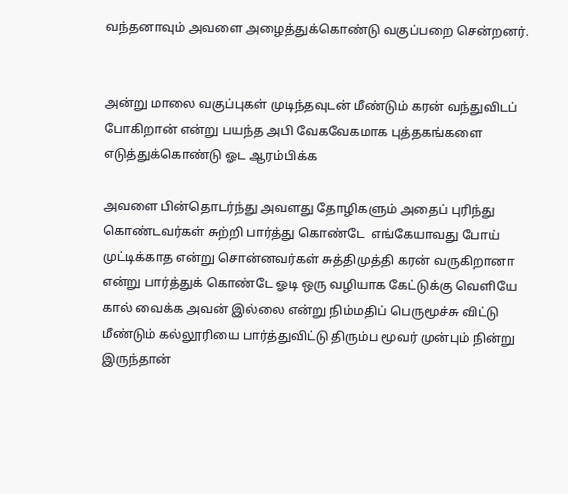வந்தனாவும் அவளை அழைத்துக்கொண்டு வகுப்பறை சென்றனர்.


அன்று மாலை வகுப்புகள் முடிந்தவுடன் மீண்டும் கரன் வந்துவிடப் போகிறான் என்று பயந்த அபி வேகவேகமாக புத்தகங்களை எடுத்துக்கொண்டு ஓட ஆரம்பிக்க

அவளை பின்தொடர்ந்து அவளது தோழிகளும் அதைப் புரிந்து கொண்டவர்கள் சுற்றி பார்த்து கொண்டே  எங்கேயாவது போய் முட்டிக்காத என்று சொன்னவர்கள் சுத்திமுத்தி கரன் வருகிறானா என்று பார்த்துக் கொண்டே ஓடி ஒரு வழியாக கேட்டுக்கு வெளியே   கால் வைக்க அவன் இல்லை என்று நிம்மதிப் பெருமூச்சு விட்டு மீண்டும் கல்லூரியை பார்த்துவிட்டு திரும்ப மூவர் முன்பும் நின்று இருந்தான்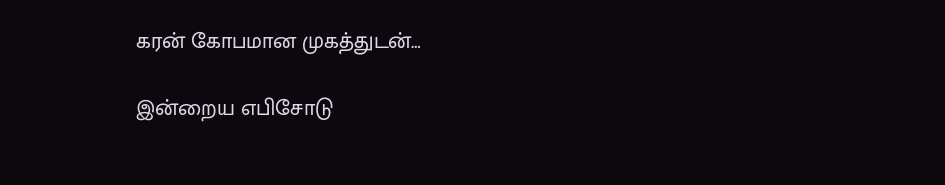கரன் கோபமான முகத்துடன்…

இன்றைய எபிசோடு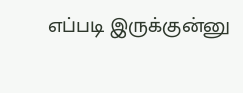எப்படி இருக்குன்னு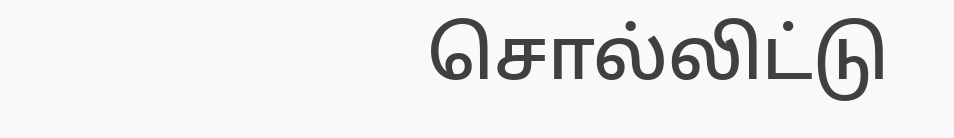சொல்லிட்டு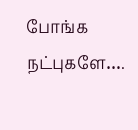போங்க நட்புகளே….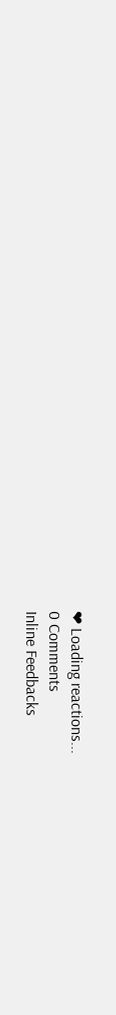❤ Loading reactions...
0 Comments
Inline Feedbacks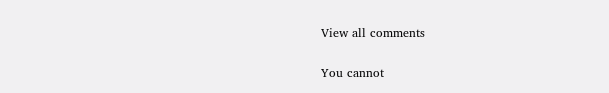View all comments

You cannot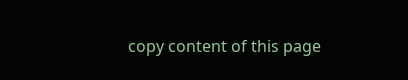copy content of this page